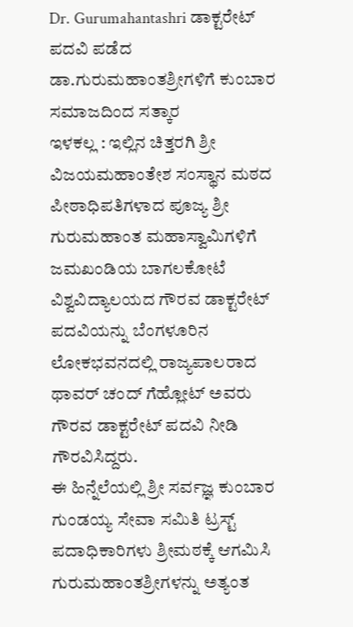Dr. Gurumahantashri ಡಾಕ್ಟರೇಟ್ ಪದವಿ ಪಡೆದ ಡಾ.ಗುರುಮಹಾಂತಶ್ರೀಗಳಿಗೆ ಕುಂಬಾರ ಸಮಾಜದಿಂದ ಸತ್ಕಾರ
ಇಳಕಲ್ಲ : ಇಲ್ಲಿನ ಚಿತ್ತರಗಿ ಶ್ರೀ ವಿಜಯಮಹಾಂತೇಶ ಸಂಸ್ಥಾನ ಮಠದ ಪೀಠಾಧಿಪತಿಗಳಾದ ಪೂಜ್ಯ ಶ್ರೀ ಗುರುಮಹಾಂತ ಮಹಾಸ್ವಾಮಿಗಳಿಗೆ ಜಮಖಂಡಿಯ ಬಾಗಲಕೋಟೆ ವಿಶ್ವವಿದ್ಯಾಲಯದ ಗೌರವ ಡಾಕ್ಟರೇಟ್ ಪದವಿಯನ್ನು ಬೆಂಗಳೂರಿನ ಲೋಕಭವನದಲ್ಲಿ ರಾಜ್ಯಪಾಲರಾದ ಥಾವರ್ ಚಂದ್ ಗೆಹ್ಲೋಟ್ ಅವರು ಗೌರವ ಡಾಕ್ಟರೇಟ್ ಪದವಿ ನೀಡಿ ಗೌರವಿಸಿದ್ದರು.
ಈ ಹಿನ್ನೆಲೆಯಲ್ಲಿ ಶ್ರೀ ಸರ್ವಜ್ಞ ಕುಂಬಾರ ಗುಂಡಯ್ಯ ಸೇವಾ ಸಮಿತಿ ಟ್ರಸ್ಟ್ ಪದಾಧಿಕಾರಿಗಳು ಶ್ರೀಮಠಕ್ಕೆ ಆಗಮಿಸಿ ಗುರುಮಹಾಂತಶ್ರೀಗಳನ್ನು ಅತ್ಯಂತ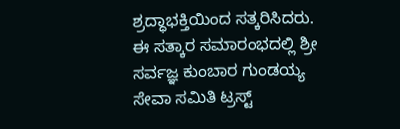ಶ್ರದ್ಧಾಭಕ್ತಿಯಿಂದ ಸತ್ಕರಿಸಿದರು.
ಈ ಸತ್ಕಾರ ಸಮಾರಂಭದಲ್ಲಿ ಶ್ರೀ ಸರ್ವಜ್ಞ ಕುಂಬಾರ ಗುಂಡಯ್ಯ ಸೇವಾ ಸಮಿತಿ ಟ್ರಸ್ಟ್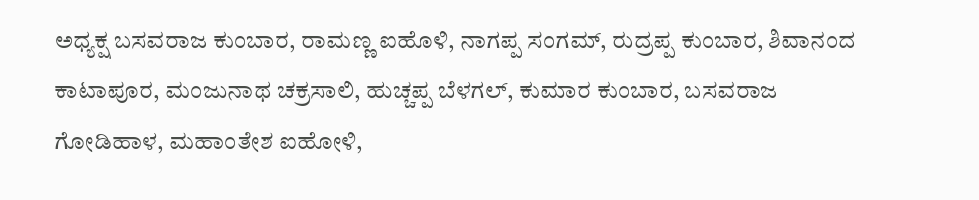ಅಧ್ಯಕ್ಷ ಬಸವರಾಜ ಕುಂಬಾರ, ರಾಮಣ್ಣ ಐಹೊಳಿ, ನಾಗಪ್ಪ ಸಂಗಮ್, ರುದ್ರಪ್ಪ ಕುಂಬಾರ, ಶಿವಾನಂದ ಕಾಟಾಪೂರ, ಮಂಜುನಾಥ ಚಕ್ರಸಾಲಿ, ಹುಚ್ಚಪ್ಪ ಬೆಳಗಲ್, ಕುಮಾರ ಕುಂಬಾರ, ಬಸವರಾಜ ಗೋಡಿಹಾಳ, ಮಹಾಂತೇಶ ಐಹೋಳಿ,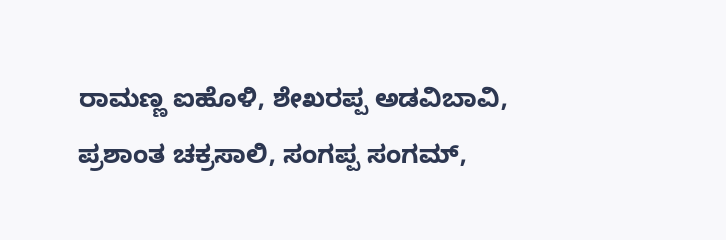ರಾಮಣ್ಣ ಐಹೊಳಿ, ಶೇಖರಪ್ಪ ಅಡವಿಬಾವಿ, ಪ್ರಶಾಂತ ಚಕ್ರಸಾಲಿ, ಸಂಗಪ್ಪ ಸಂಗಮ್,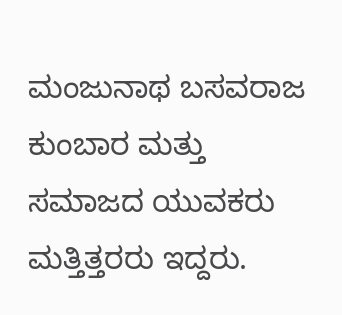ಮಂಜುನಾಥ ಬಸವರಾಜ ಕುಂಬಾರ ಮತ್ತು ಸಮಾಜದ ಯುವಕರು ಮತ್ತಿತ್ತರರು ಇದ್ದರು.